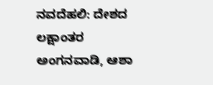ನವದೆಹಲಿ: ದೇಶದ ಲಕ್ಷಾಂತರ ಅಂಗನವಾಡಿ, ಆಶಾ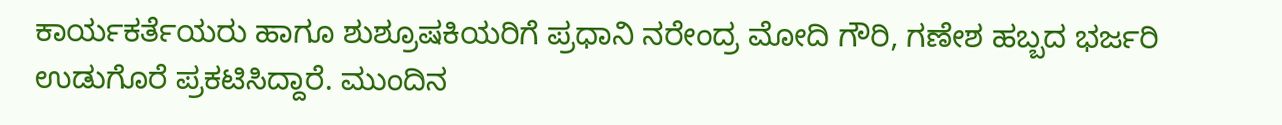ಕಾರ್ಯಕರ್ತೆಯರು ಹಾಗೂ ಶುಶ್ರೂಷಕಿಯರಿಗೆ ಪ್ರಧಾನಿ ನರೇಂದ್ರ ಮೋದಿ ಗೌರಿ, ಗಣೇಶ ಹಬ್ಬದ ಭರ್ಜರಿ ಉಡುಗೊರೆ ಪ್ರಕಟಿಸಿದ್ದಾರೆ. ಮುಂದಿನ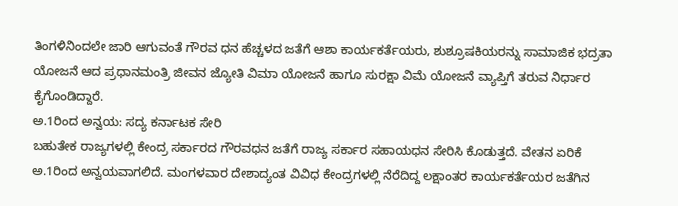ತಿಂಗಳಿನಿಂದಲೇ ಜಾರಿ ಆಗುವಂತೆ ಗೌರವ ಧನ ಹೆಚ್ಚಳದ ಜತೆಗೆ ಆಶಾ ಕಾರ್ಯಕರ್ತೆಯರು, ಶುಶ್ರೂಷಕಿಯರನ್ನು ಸಾಮಾಜಿಕ ಭದ್ರತಾ ಯೋಜನೆ ಆದ ಪ್ರಧಾನಮಂತ್ರಿ ಜೀವನ ಜ್ಯೋತಿ ವಿಮಾ ಯೋಜನೆ ಹಾಗೂ ಸುರಕ್ಷಾ ವಿಮೆ ಯೋಜನೆ ವ್ಯಾಪ್ತಿಗೆ ತರುವ ನಿರ್ಧಾರ ಕೈಗೊಂಡಿದ್ದಾರೆ.
ಅ.1ರಿಂದ ಅನ್ವಯ: ಸದ್ಯ ಕರ್ನಾಟಕ ಸೇರಿ
ಬಹುತೇಕ ರಾಜ್ಯಗಳಲ್ಲಿ ಕೇಂದ್ರ ಸರ್ಕಾರದ ಗೌರವಧನ ಜತೆಗೆ ರಾಜ್ಯ ಸರ್ಕಾರ ಸಹಾಯಧನ ಸೇರಿಸಿ ಕೊಡುತ್ತದೆ. ವೇತನ ಏರಿಕೆ ಅ.1ರಿಂದ ಅನ್ವಯವಾಗಲಿದೆ. ಮಂಗಳವಾರ ದೇಶಾದ್ಯಂತ ವಿವಿಧ ಕೇಂದ್ರಗಳಲ್ಲಿ ನೆರೆದಿದ್ದ ಲಕ್ಷಾಂತರ ಕಾರ್ಯಕರ್ತೆಯರ ಜತೆಗಿನ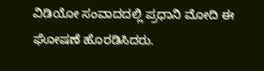ವಿಡಿಯೋ ಸಂವಾದದಲ್ಲಿ ಪ್ರಧಾನಿ ಮೋದಿ ಈ ಘೋಷಣೆ ಹೊರಡಿಸಿದರು.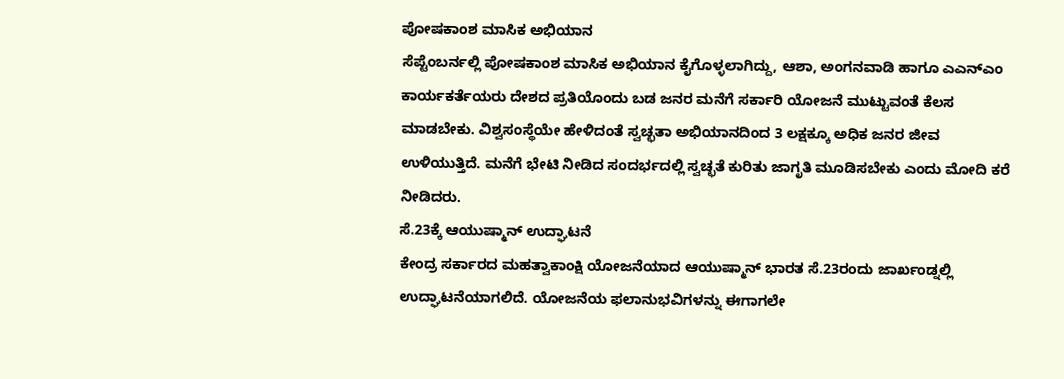ಪೋಷಕಾಂಶ ಮಾಸಿಕ ಅಭಿಯಾನ
ಸೆಪ್ಟೆಂಬರ್ನಲ್ಲಿ ಪೋಷಕಾಂಶ ಮಾಸಿಕ ಅಭಿಯಾನ ಕೈಗೊಳ್ಳಲಾಗಿದ್ದು, ಆಶಾ, ಅಂಗನವಾಡಿ ಹಾಗೂ ಎಎನ್ಎಂ ಕಾರ್ಯಕರ್ತೆಯರು ದೇಶದ ಪ್ರತಿಯೊಂದು ಬಡ ಜನರ ಮನೆಗೆ ಸರ್ಕಾರಿ ಯೋಜನೆ ಮುಟ್ಟುವಂತೆ ಕೆಲಸ ಮಾಡಬೇಕು. ವಿಶ್ವಸಂಸ್ಥೆಯೇ ಹೇಳಿದಂತೆ ಸ್ವಚ್ಛತಾ ಅಭಿಯಾನದಿಂದ 3 ಲಕ್ಷಕ್ಕೂ ಅಧಿಕ ಜನರ ಜೀವ ಉಳಿಯುತ್ತಿದೆ. ಮನೆಗೆ ಭೇಟಿ ನೀಡಿದ ಸಂದರ್ಭದಲ್ಲಿ ಸ್ವಚ್ಛತೆ ಕುರಿತು ಜಾಗೃತಿ ಮೂಡಿಸಬೇಕು ಎಂದು ಮೋದಿ ಕರೆ ನೀಡಿದರು.
ಸೆ.23ಕ್ಕೆ ಆಯುಷ್ಮಾನ್ ಉದ್ಘಾಟನೆ
ಕೇಂದ್ರ ಸರ್ಕಾರದ ಮಹತ್ವಾಕಾಂಕ್ಷಿ ಯೋಜನೆಯಾದ ಆಯುಷ್ಮಾನ್ ಭಾರತ ಸೆ.23ರಂದು ಜಾರ್ಖಂಡ್ನಲ್ಲಿ ಉದ್ಘಾಟನೆಯಾಗಲಿದೆ. ಯೋಜನೆಯ ಫಲಾನುಭವಿಗಳನ್ನು ಈಗಾಗಲೇ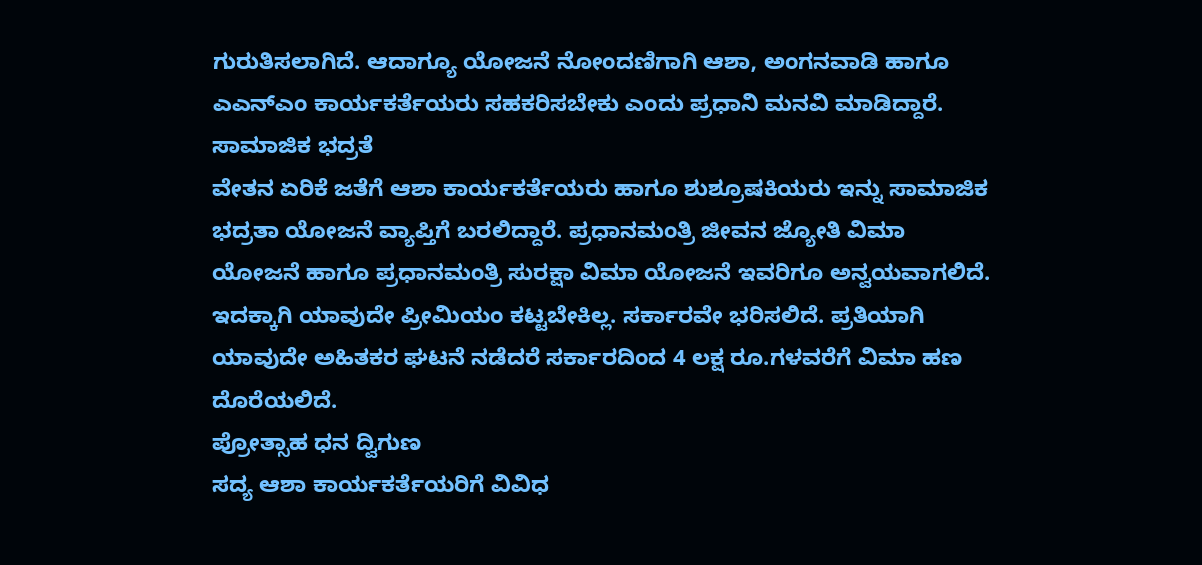ಗುರುತಿಸಲಾಗಿದೆ. ಆದಾಗ್ಯೂ ಯೋಜನೆ ನೋಂದಣಿಗಾಗಿ ಆಶಾ, ಅಂಗನವಾಡಿ ಹಾಗೂ ಎಎನ್ಎಂ ಕಾರ್ಯಕರ್ತೆಯರು ಸಹಕರಿಸಬೇಕು ಎಂದು ಪ್ರಧಾನಿ ಮನವಿ ಮಾಡಿದ್ದಾರೆ.
ಸಾಮಾಜಿಕ ಭದ್ರತೆ
ವೇತನ ಏರಿಕೆ ಜತೆಗೆ ಆಶಾ ಕಾರ್ಯಕರ್ತೆಯರು ಹಾಗೂ ಶುಶ್ರೂಷಕಿಯರು ಇನ್ನು ಸಾಮಾಜಿಕ ಭದ್ರತಾ ಯೋಜನೆ ವ್ಯಾಪ್ತಿಗೆ ಬರಲಿದ್ದಾರೆ. ಪ್ರಧಾನಮಂತ್ರಿ ಜೀವನ ಜ್ಯೋತಿ ವಿಮಾ ಯೋಜನೆ ಹಾಗೂ ಪ್ರಧಾನಮಂತ್ರಿ ಸುರಕ್ಷಾ ವಿಮಾ ಯೋಜನೆ ಇವರಿಗೂ ಅನ್ವಯವಾಗಲಿದೆ. ಇದಕ್ಕಾಗಿ ಯಾವುದೇ ಪ್ರೀಮಿಯಂ ಕಟ್ಟಬೇಕಿಲ್ಲ. ಸರ್ಕಾರವೇ ಭರಿಸಲಿದೆ. ಪ್ರತಿಯಾಗಿ ಯಾವುದೇ ಅಹಿತಕರ ಘಟನೆ ನಡೆದರೆ ಸರ್ಕಾರದಿಂದ 4 ಲಕ್ಷ ರೂ.ಗಳವರೆಗೆ ವಿಮಾ ಹಣ ದೊರೆಯಲಿದೆ.
ಪ್ರೋತ್ಸಾಹ ಧನ ದ್ವಿಗುಣ
ಸದ್ಯ ಆಶಾ ಕಾರ್ಯಕರ್ತೆಯರಿಗೆ ವಿವಿಧ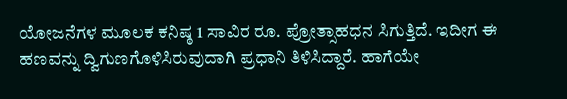ಯೋಜನೆಗಳ ಮೂಲಕ ಕನಿಷ್ಠ 1 ಸಾವಿರ ರೂ. ಪ್ರೋತ್ಸಾಹಧನ ಸಿಗುತ್ತಿದೆ. ಇದೀಗ ಈ ಹಣವನ್ನು ದ್ವಿಗುಣಗೊಳಿಸಿರುವುದಾಗಿ ಪ್ರಧಾನಿ ತಿಳಿಸಿದ್ದಾರೆ. ಹಾಗೆಯೇ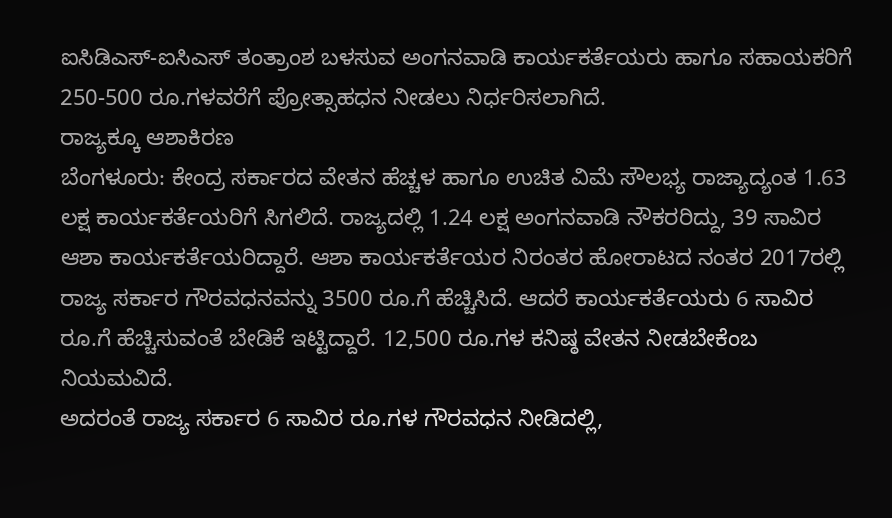ಐಸಿಡಿಎಸ್-ಐಸಿಎಸ್ ತಂತ್ರಾಂಶ ಬಳಸುವ ಅಂಗನವಾಡಿ ಕಾರ್ಯಕರ್ತೆಯರು ಹಾಗೂ ಸಹಾಯಕರಿಗೆ 250-500 ರೂ.ಗಳವರೆಗೆ ಪ್ರೋತ್ಸಾಹಧನ ನೀಡಲು ನಿರ್ಧರಿಸಲಾಗಿದೆ.
ರಾಜ್ಯಕ್ಕೂ ಆಶಾಕಿರಣ
ಬೆಂಗಳೂರು: ಕೇಂದ್ರ ಸರ್ಕಾರದ ವೇತನ ಹೆಚ್ಚಳ ಹಾಗೂ ಉಚಿತ ವಿಮೆ ಸೌಲಭ್ಯ ರಾಜ್ಯಾದ್ಯಂತ 1.63 ಲಕ್ಷ ಕಾರ್ಯಕರ್ತೆಯರಿಗೆ ಸಿಗಲಿದೆ. ರಾಜ್ಯದಲ್ಲಿ 1.24 ಲಕ್ಷ ಅಂಗನವಾಡಿ ನೌಕರರಿದ್ದು, 39 ಸಾವಿರ ಆಶಾ ಕಾರ್ಯಕರ್ತೆಯರಿದ್ದಾರೆ. ಆಶಾ ಕಾರ್ಯಕರ್ತೆಯರ ನಿರಂತರ ಹೋರಾಟದ ನಂತರ 2017ರಲ್ಲಿ ರಾಜ್ಯ ಸರ್ಕಾರ ಗೌರವಧನವನ್ನು 3500 ರೂ.ಗೆ ಹೆಚ್ಚಿಸಿದೆ. ಆದರೆ ಕಾರ್ಯಕರ್ತೆಯರು 6 ಸಾವಿರ ರೂ.ಗೆ ಹೆಚ್ಚಿಸುವಂತೆ ಬೇಡಿಕೆ ಇಟ್ಟಿದ್ದಾರೆ. 12,500 ರೂ.ಗಳ ಕನಿಷ್ಠ ವೇತನ ನೀಡಬೇಕೆಂಬ ನಿಯಮವಿದೆ.
ಅದರಂತೆ ರಾಜ್ಯ ಸರ್ಕಾರ 6 ಸಾವಿರ ರೂ.ಗಳ ಗೌರವಧನ ನೀಡಿದಲ್ಲಿ,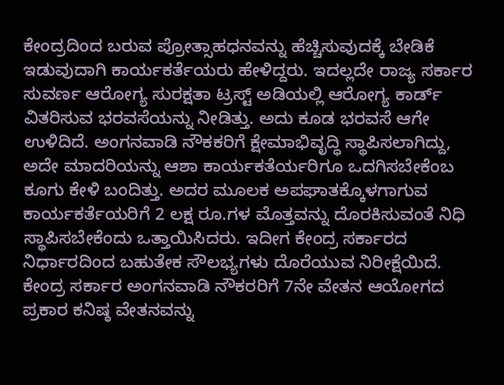ಕೇಂದ್ರದಿಂದ ಬರುವ ಪ್ರೋತ್ಸಾಹಧನವನ್ನು ಹೆಚ್ಚಿಸುವುದಕ್ಕೆ ಬೇಡಿಕೆ ಇಡುವುದಾಗಿ ಕಾರ್ಯಕರ್ತೆಯರು ಹೇಳಿದ್ದರು. ಇದಲ್ಲದೇ ರಾಜ್ಯ ಸರ್ಕಾರ ಸುವರ್ಣ ಆರೋಗ್ಯ ಸುರಕ್ಷತಾ ಟ್ರಸ್ಟ್ ಅಡಿಯಲ್ಲಿ ಆರೋಗ್ಯ ಕಾರ್ಡ್ ವಿತರಿಸುವ ಭರವಸೆಯನ್ನು ನೀಡಿತ್ತು. ಅದು ಕೂಡ ಭರವಸೆ ಆಗೇ ಉಳಿದಿದೆ. ಅಂಗನವಾಡಿ ನೌಕಕರಿಗೆ ಕ್ಷೇಮಾಭಿವೃದ್ಧಿ ಸ್ಥಾಪಿಸಲಾಗಿದ್ದು, ಅದೇ ಮಾದರಿಯನ್ನು ಆಶಾ ಕಾರ್ಯಕತೆರ್ಯರಿಗೂ ಒದಗಿಸಬೇಕೆಂಬ ಕೂಗು ಕೇಳಿ ಬಂದಿತ್ತು. ಅದರ ಮೂಲಕ ಅಪಘಾತಕ್ಕೊಳಗಾಗುವ ಕಾರ್ಯಕರ್ತೆಯರಿಗೆ 2 ಲಕ್ಷ ರೂ.ಗಳ ಮೊತ್ತವನ್ನು ದೊರಕಿಸುವಂತೆ ನಿಧಿ ಸ್ಥಾಪಿಸಬೇಕೆಂದು ಒತ್ತಾಯಿಸಿದರು. ಇದೀಗ ಕೇಂದ್ರ ಸರ್ಕಾರದ ನಿರ್ಧಾರದಿಂದ ಬಹುತೇಕ ಸೌಲಭ್ಯಗಳು ದೊರೆಯುವ ನಿರೀಕ್ಷೆಯಿದೆ.
ಕೇಂದ್ರ ಸರ್ಕಾರ ಅಂಗನವಾಡಿ ನೌಕರರಿಗೆ 7ನೇ ವೇತನ ಆಯೋಗದ ಪ್ರಕಾರ ಕನಿಷ್ಠ ವೇತನವನ್ನು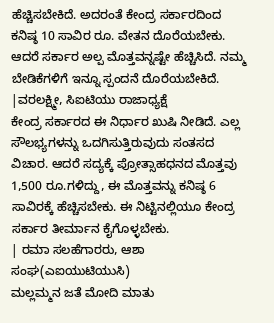ಹೆಚ್ಚಿಸಬೇಕಿದೆ. ಅದರಂತೆ ಕೇಂದ್ರ ಸರ್ಕಾರದಿಂದ ಕನಿಷ್ಠ 10 ಸಾವಿರ ರೂ. ವೇತನ ದೊರೆಯಬೇಕು. ಆದರೆ ಸರ್ಕಾರ ಅಲ್ಪ ಮೊತ್ತವನ್ನಷ್ಟೇ ಹೆಚ್ಚಿಸಿದೆ. ನಮ್ಮ ಬೇಡಿಕೆಗಳಿಗೆ ಇನ್ನೂ ಸ್ಪಂದನೆ ದೊರೆಯಬೇಕಿದೆ.
|ವರಲಕ್ಷ್ಮೀ, ಸಿಐಟಿಯು ರಾಜಾಧ್ಯಕ್ಷೆ
ಕೇಂದ್ರ ಸರ್ಕಾರದ ಈ ನಿರ್ಧಾರ ಖುಷಿ ನೀಡಿದೆ. ಎಲ್ಲ ಸೌಲಭ್ಯಗಳನ್ನು ಒದಗಿಸುತ್ತಿರುವುದು ಸಂತಸದ ವಿಚಾರ. ಆದರೆ ಸದ್ಯಕ್ಕೆ ಪ್ರೋತ್ಸಾಹಧನದ ಮೊತ್ತವು 1,500 ರೂ.ಗಳಿದ್ದು, ಈ ಮೊತ್ತವನ್ನು ಕನಿಷ್ಠ 6 ಸಾವಿರಕ್ಕೆ ಹೆಚ್ಚಿಸಬೇಕು. ಈ ನಿಟ್ಟಿನಲ್ಲಿಯೂ ಕೇಂದ್ರ ಸರ್ಕಾರ ತೀರ್ಮಾನ ಕೈಗೊಳ್ಳಬೇಕು.
| ರಮಾ ಸಲಹೆಗಾರರು, ಆಶಾ ಸಂಘ(ಎಐಯುಟಿಯುಸಿ)
ಮಲ್ಲಮ್ಮನ ಜತೆ ಮೋದಿ ಮಾತು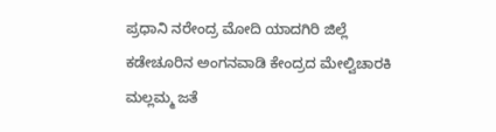ಪ್ರಧಾನಿ ನರೇಂದ್ರ ಮೋದಿ ಯಾದಗಿರಿ ಜಿಲ್ಲೆ ಕಡೇಚೂರಿನ ಅಂಗನವಾಡಿ ಕೇಂದ್ರದ ಮೇಲ್ವಿಚಾರಕಿ ಮಲ್ಲಮ್ಮ ಜತೆ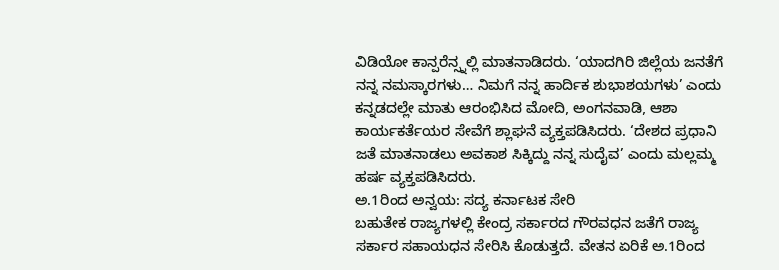ವಿಡಿಯೋ ಕಾನ್ಪರೆನ್ಸ್ನಲ್ಲಿ ಮಾತನಾಡಿದರು. ‘ಯಾದಗಿರಿ ಜಿಲ್ಲೆಯ ಜನತೆಗೆ ನನ್ನ ನಮಸ್ಕಾರಗಳು… ನಿಮಗೆ ನನ್ನ ಹಾರ್ದಿಕ ಶುಭಾಶಯಗಳು’ ಎಂದು ಕನ್ನಡದಲ್ಲೇ ಮಾತು ಆರಂಭಿಸಿದ ಮೋದಿ, ಅಂಗನವಾಡಿ, ಆಶಾ ಕಾರ್ಯಕರ್ತೆಯರ ಸೇವೆಗೆ ಶ್ಲಾಘನೆ ವ್ಯಕ್ತಪಡಿಸಿದರು. ‘ದೇಶದ ಪ್ರಧಾನಿ ಜತೆ ಮಾತನಾಡಲು ಅವಕಾಶ ಸಿಕ್ಕಿದ್ದು ನನ್ನ ಸುದೈವ’ ಎಂದು ಮಲ್ಲಮ್ಮ ಹರ್ಷ ವ್ಯಕ್ತಪಡಿಸಿದರು.
ಅ.1ರಿಂದ ಅನ್ವಯ: ಸದ್ಯ ಕರ್ನಾಟಕ ಸೇರಿ
ಬಹುತೇಕ ರಾಜ್ಯಗಳಲ್ಲಿ ಕೇಂದ್ರ ಸರ್ಕಾರದ ಗೌರವಧನ ಜತೆಗೆ ರಾಜ್ಯ ಸರ್ಕಾರ ಸಹಾಯಧನ ಸೇರಿಸಿ ಕೊಡುತ್ತದೆ. ವೇತನ ಏರಿಕೆ ಅ.1ರಿಂದ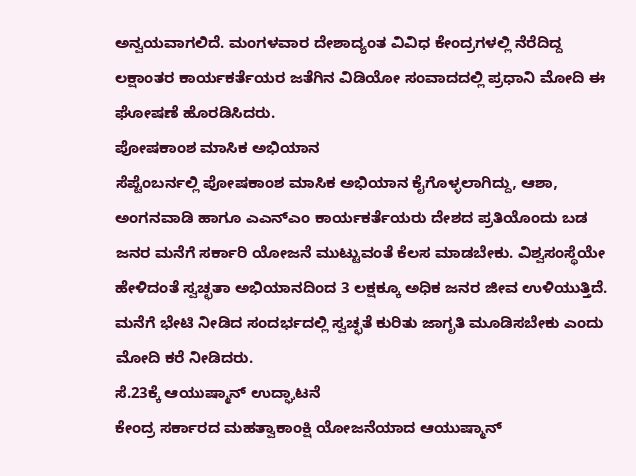ಅನ್ವಯವಾಗಲಿದೆ. ಮಂಗಳವಾರ ದೇಶಾದ್ಯಂತ ವಿವಿಧ ಕೇಂದ್ರಗಳಲ್ಲಿ ನೆರೆದಿದ್ದ ಲಕ್ಷಾಂತರ ಕಾರ್ಯಕರ್ತೆಯರ ಜತೆಗಿನ ವಿಡಿಯೋ ಸಂವಾದದಲ್ಲಿ ಪ್ರಧಾನಿ ಮೋದಿ ಈ ಘೋಷಣೆ ಹೊರಡಿಸಿದರು.
ಪೋಷಕಾಂಶ ಮಾಸಿಕ ಅಭಿಯಾನ
ಸೆಪ್ಟೆಂಬರ್ನಲ್ಲಿ ಪೋಷಕಾಂಶ ಮಾಸಿಕ ಅಭಿಯಾನ ಕೈಗೊಳ್ಳಲಾಗಿದ್ದು, ಆಶಾ, ಅಂಗನವಾಡಿ ಹಾಗೂ ಎಎನ್ಎಂ ಕಾರ್ಯಕರ್ತೆಯರು ದೇಶದ ಪ್ರತಿಯೊಂದು ಬಡ ಜನರ ಮನೆಗೆ ಸರ್ಕಾರಿ ಯೋಜನೆ ಮುಟ್ಟುವಂತೆ ಕೆಲಸ ಮಾಡಬೇಕು. ವಿಶ್ವಸಂಸ್ಥೆಯೇ ಹೇಳಿದಂತೆ ಸ್ವಚ್ಛತಾ ಅಭಿಯಾನದಿಂದ 3 ಲಕ್ಷಕ್ಕೂ ಅಧಿಕ ಜನರ ಜೀವ ಉಳಿಯುತ್ತಿದೆ. ಮನೆಗೆ ಭೇಟಿ ನೀಡಿದ ಸಂದರ್ಭದಲ್ಲಿ ಸ್ವಚ್ಛತೆ ಕುರಿತು ಜಾಗೃತಿ ಮೂಡಿಸಬೇಕು ಎಂದು ಮೋದಿ ಕರೆ ನೀಡಿದರು.
ಸೆ.23ಕ್ಕೆ ಆಯುಷ್ಮಾನ್ ಉದ್ಘಾಟನೆ
ಕೇಂದ್ರ ಸರ್ಕಾರದ ಮಹತ್ವಾಕಾಂಕ್ಷಿ ಯೋಜನೆಯಾದ ಆಯುಷ್ಮಾನ್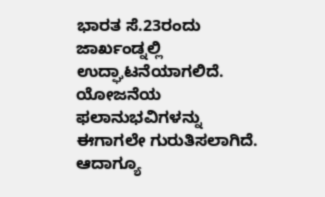ಭಾರತ ಸೆ.23ರಂದು ಜಾರ್ಖಂಡ್ನಲ್ಲಿ ಉದ್ಘಾಟನೆಯಾಗಲಿದೆ. ಯೋಜನೆಯ ಫಲಾನುಭವಿಗಳನ್ನು ಈಗಾಗಲೇ ಗುರುತಿಸಲಾಗಿದೆ. ಆದಾಗ್ಯೂ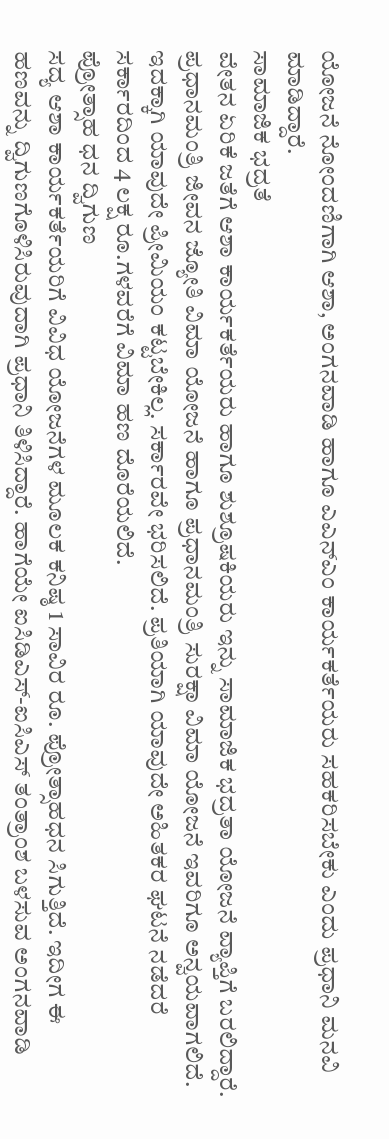ಯೋಜನೆ ನೋಂದಣಿಗಾಗಿ ಆಶಾ, ಅಂಗನವಾಡಿ ಹಾಗೂ ಎಎನ್ಎಂ ಕಾರ್ಯಕರ್ತೆಯರು ಸಹಕರಿಸಬೇಕು ಎಂದು ಪ್ರಧಾನಿ ಮನವಿ ಮಾಡಿದ್ದಾರೆ.
ಸಾಮಾಜಿಕ ಭದ್ರತೆ
ವೇತನ ಏರಿಕೆ ಜತೆಗೆ ಆಶಾ ಕಾರ್ಯಕರ್ತೆಯರು ಹಾಗೂ ಶುಶ್ರೂಷಕಿಯರು ಇನ್ನು ಸಾಮಾಜಿಕ ಭದ್ರತಾ ಯೋಜನೆ ವ್ಯಾಪ್ತಿಗೆ ಬರಲಿದ್ದಾರೆ. ಪ್ರಧಾನಮಂತ್ರಿ ಜೀವನ ಜ್ಯೋತಿ ವಿಮಾ ಯೋಜನೆ ಹಾಗೂ ಪ್ರಧಾನಮಂತ್ರಿ ಸುರಕ್ಷಾ ವಿಮಾ ಯೋಜನೆ ಇವರಿಗೂ ಅನ್ವಯವಾಗಲಿದೆ. ಇದಕ್ಕಾಗಿ ಯಾವುದೇ ಪ್ರೀಮಿಯಂ ಕಟ್ಟಬೇಕಿಲ್ಲ. ಸರ್ಕಾರವೇ ಭರಿಸಲಿದೆ. ಪ್ರತಿಯಾಗಿ ಯಾವುದೇ ಅಹಿತಕರ ಘಟನೆ ನಡೆದರೆ ಸರ್ಕಾರದಿಂದ 4 ಲಕ್ಷ ರೂ.ಗಳವರೆಗೆ ವಿಮಾ ಹಣ ದೊರೆಯಲಿದೆ.
ಪ್ರೋತ್ಸಾಹ ಧನ ದ್ವಿಗುಣ
ಸದ್ಯ ಆಶಾ ಕಾರ್ಯಕರ್ತೆಯರಿಗೆ ವಿವಿಧ ಯೋಜನೆಗಳ ಮೂಲಕ ಕನಿಷ್ಠ 1 ಸಾವಿರ ರೂ. ಪ್ರೋತ್ಸಾಹಧನ ಸಿಗುತ್ತಿದೆ. ಇದೀಗ ಈ ಹಣವನ್ನು ದ್ವಿಗುಣಗೊಳಿಸಿರುವುದಾಗಿ ಪ್ರಧಾನಿ ತಿಳಿಸಿದ್ದಾರೆ. ಹಾಗೆಯೇ ಐಸಿಡಿಎಸ್-ಐಸಿಎಸ್ ತಂತ್ರಾಂಶ ಬಳಸುವ ಅಂಗನವಾಡಿ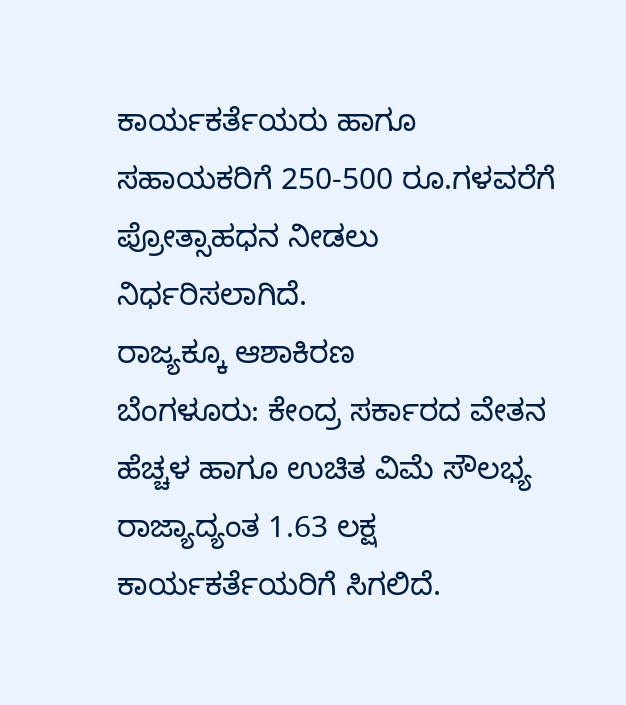ಕಾರ್ಯಕರ್ತೆಯರು ಹಾಗೂ ಸಹಾಯಕರಿಗೆ 250-500 ರೂ.ಗಳವರೆಗೆ ಪ್ರೋತ್ಸಾಹಧನ ನೀಡಲು ನಿರ್ಧರಿಸಲಾಗಿದೆ.
ರಾಜ್ಯಕ್ಕೂ ಆಶಾಕಿರಣ
ಬೆಂಗಳೂರು: ಕೇಂದ್ರ ಸರ್ಕಾರದ ವೇತನ ಹೆಚ್ಚಳ ಹಾಗೂ ಉಚಿತ ವಿಮೆ ಸೌಲಭ್ಯ ರಾಜ್ಯಾದ್ಯಂತ 1.63 ಲಕ್ಷ ಕಾರ್ಯಕರ್ತೆಯರಿಗೆ ಸಿಗಲಿದೆ.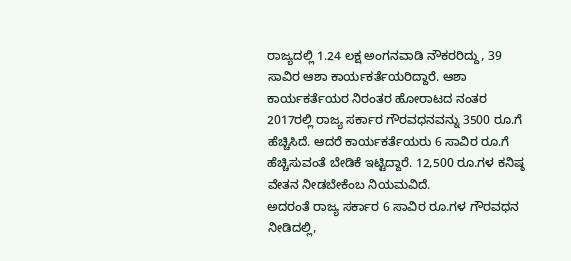ರಾಜ್ಯದಲ್ಲಿ 1.24 ಲಕ್ಷ ಅಂಗನವಾಡಿ ನೌಕರರಿದ್ದು, 39 ಸಾವಿರ ಆಶಾ ಕಾರ್ಯಕರ್ತೆಯರಿದ್ದಾರೆ. ಆಶಾ ಕಾರ್ಯಕರ್ತೆಯರ ನಿರಂತರ ಹೋರಾಟದ ನಂತರ 2017ರಲ್ಲಿ ರಾಜ್ಯ ಸರ್ಕಾರ ಗೌರವಧನವನ್ನು 3500 ರೂ.ಗೆ ಹೆಚ್ಚಿಸಿದೆ. ಆದರೆ ಕಾರ್ಯಕರ್ತೆಯರು 6 ಸಾವಿರ ರೂ.ಗೆ ಹೆಚ್ಚಿಸುವಂತೆ ಬೇಡಿಕೆ ಇಟ್ಟಿದ್ದಾರೆ. 12,500 ರೂ.ಗಳ ಕನಿಷ್ಠ ವೇತನ ನೀಡಬೇಕೆಂಬ ನಿಯಮವಿದೆ.
ಅದರಂತೆ ರಾಜ್ಯ ಸರ್ಕಾರ 6 ಸಾವಿರ ರೂ.ಗಳ ಗೌರವಧನ ನೀಡಿದಲ್ಲಿ,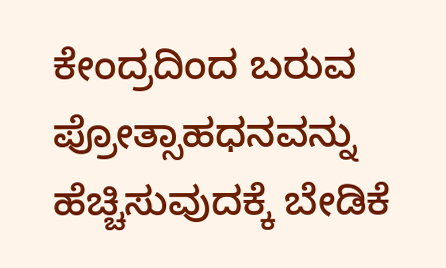ಕೇಂದ್ರದಿಂದ ಬರುವ ಪ್ರೋತ್ಸಾಹಧನವನ್ನು ಹೆಚ್ಚಿಸುವುದಕ್ಕೆ ಬೇಡಿಕೆ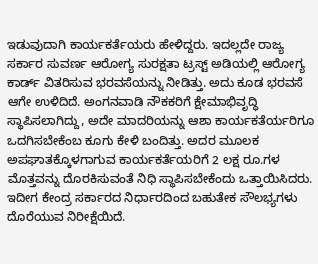ಇಡುವುದಾಗಿ ಕಾರ್ಯಕರ್ತೆಯರು ಹೇಳಿದ್ದರು. ಇದಲ್ಲದೇ ರಾಜ್ಯ ಸರ್ಕಾರ ಸುವರ್ಣ ಆರೋಗ್ಯ ಸುರಕ್ಷತಾ ಟ್ರಸ್ಟ್ ಅಡಿಯಲ್ಲಿ ಆರೋಗ್ಯ ಕಾರ್ಡ್ ವಿತರಿಸುವ ಭರವಸೆಯನ್ನು ನೀಡಿತ್ತು. ಅದು ಕೂಡ ಭರವಸೆ ಆಗೇ ಉಳಿದಿದೆ. ಅಂಗನವಾಡಿ ನೌಕಕರಿಗೆ ಕ್ಷೇಮಾಭಿವೃದ್ಧಿ ಸ್ಥಾಪಿಸಲಾಗಿದ್ದು, ಅದೇ ಮಾದರಿಯನ್ನು ಆಶಾ ಕಾರ್ಯಕತೆರ್ಯರಿಗೂ ಒದಗಿಸಬೇಕೆಂಬ ಕೂಗು ಕೇಳಿ ಬಂದಿತ್ತು. ಅದರ ಮೂಲಕ ಅಪಘಾತಕ್ಕೊಳಗಾಗುವ ಕಾರ್ಯಕರ್ತೆಯರಿಗೆ 2 ಲಕ್ಷ ರೂ.ಗಳ ಮೊತ್ತವನ್ನು ದೊರಕಿಸುವಂತೆ ನಿಧಿ ಸ್ಥಾಪಿಸಬೇಕೆಂದು ಒತ್ತಾಯಿಸಿದರು. ಇದೀಗ ಕೇಂದ್ರ ಸರ್ಕಾರದ ನಿರ್ಧಾರದಿಂದ ಬಹುತೇಕ ಸೌಲಭ್ಯಗಳು ದೊರೆಯುವ ನಿರೀಕ್ಷೆಯಿದೆ.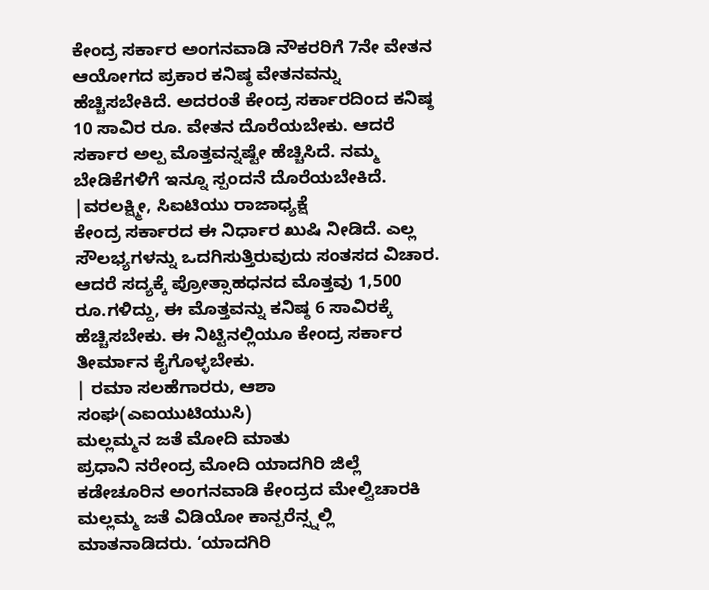ಕೇಂದ್ರ ಸರ್ಕಾರ ಅಂಗನವಾಡಿ ನೌಕರರಿಗೆ 7ನೇ ವೇತನ ಆಯೋಗದ ಪ್ರಕಾರ ಕನಿಷ್ಠ ವೇತನವನ್ನು ಹೆಚ್ಚಿಸಬೇಕಿದೆ. ಅದರಂತೆ ಕೇಂದ್ರ ಸರ್ಕಾರದಿಂದ ಕನಿಷ್ಠ 10 ಸಾವಿರ ರೂ. ವೇತನ ದೊರೆಯಬೇಕು. ಆದರೆ ಸರ್ಕಾರ ಅಲ್ಪ ಮೊತ್ತವನ್ನಷ್ಟೇ ಹೆಚ್ಚಿಸಿದೆ. ನಮ್ಮ ಬೇಡಿಕೆಗಳಿಗೆ ಇನ್ನೂ ಸ್ಪಂದನೆ ದೊರೆಯಬೇಕಿದೆ.
|ವರಲಕ್ಷ್ಮೀ, ಸಿಐಟಿಯು ರಾಜಾಧ್ಯಕ್ಷೆ
ಕೇಂದ್ರ ಸರ್ಕಾರದ ಈ ನಿರ್ಧಾರ ಖುಷಿ ನೀಡಿದೆ. ಎಲ್ಲ ಸೌಲಭ್ಯಗಳನ್ನು ಒದಗಿಸುತ್ತಿರುವುದು ಸಂತಸದ ವಿಚಾರ. ಆದರೆ ಸದ್ಯಕ್ಕೆ ಪ್ರೋತ್ಸಾಹಧನದ ಮೊತ್ತವು 1,500 ರೂ.ಗಳಿದ್ದು, ಈ ಮೊತ್ತವನ್ನು ಕನಿಷ್ಠ 6 ಸಾವಿರಕ್ಕೆ ಹೆಚ್ಚಿಸಬೇಕು. ಈ ನಿಟ್ಟಿನಲ್ಲಿಯೂ ಕೇಂದ್ರ ಸರ್ಕಾರ ತೀರ್ಮಾನ ಕೈಗೊಳ್ಳಬೇಕು.
| ರಮಾ ಸಲಹೆಗಾರರು, ಆಶಾ ಸಂಘ(ಎಐಯುಟಿಯುಸಿ)
ಮಲ್ಲಮ್ಮನ ಜತೆ ಮೋದಿ ಮಾತು
ಪ್ರಧಾನಿ ನರೇಂದ್ರ ಮೋದಿ ಯಾದಗಿರಿ ಜಿಲ್ಲೆ ಕಡೇಚೂರಿನ ಅಂಗನವಾಡಿ ಕೇಂದ್ರದ ಮೇಲ್ವಿಚಾರಕಿ ಮಲ್ಲಮ್ಮ ಜತೆ ವಿಡಿಯೋ ಕಾನ್ಪರೆನ್ಸ್ನಲ್ಲಿ ಮಾತನಾಡಿದರು. ‘ಯಾದಗಿರಿ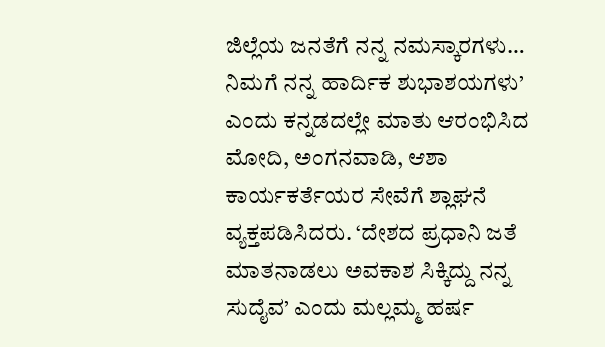ಜಿಲ್ಲೆಯ ಜನತೆಗೆ ನನ್ನ ನಮಸ್ಕಾರಗಳು… ನಿಮಗೆ ನನ್ನ ಹಾರ್ದಿಕ ಶುಭಾಶಯಗಳು’ ಎಂದು ಕನ್ನಡದಲ್ಲೇ ಮಾತು ಆರಂಭಿಸಿದ ಮೋದಿ, ಅಂಗನವಾಡಿ, ಆಶಾ ಕಾರ್ಯಕರ್ತೆಯರ ಸೇವೆಗೆ ಶ್ಲಾಘನೆ ವ್ಯಕ್ತಪಡಿಸಿದರು. ‘ದೇಶದ ಪ್ರಧಾನಿ ಜತೆ ಮಾತನಾಡಲು ಅವಕಾಶ ಸಿಕ್ಕಿದ್ದು ನನ್ನ ಸುದೈವ’ ಎಂದು ಮಲ್ಲಮ್ಮ ಹರ್ಷ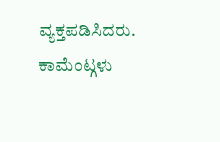ವ್ಯಕ್ತಪಡಿಸಿದರು.
ಕಾಮೆಂಟ್ಗಳು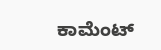ಕಾಮೆಂಟ್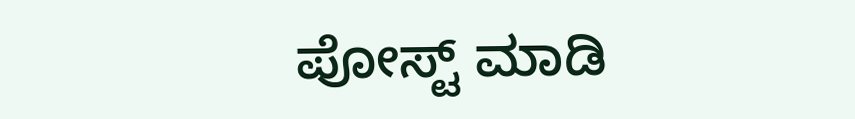ಪೋಸ್ಟ್ ಮಾಡಿ